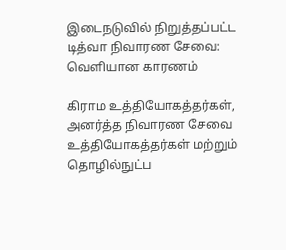இடைநடுவில் நிறுத்தப்பட்ட டித்வா நிவாரண சேவை: வெளியான காரணம்

கிராம உத்தியோகத்தர்கள், அனர்த்த நிவாரண சேவை உத்தியோகத்தர்கள் மற்றும் தொழில்நுட்ப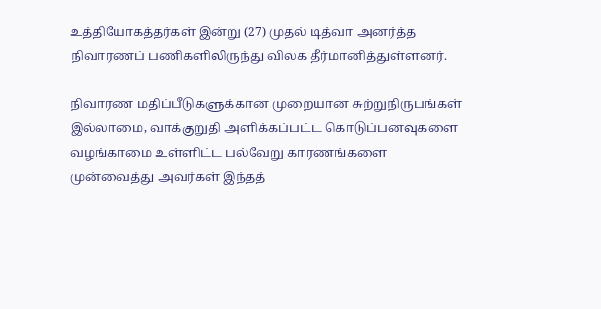உத்தியோகத்தர்கள் இன்று (27) முதல் டித்வா அனர்த்த நிவாரணப் பணிகளிலிருந்து விலக தீர்மானித்துள்ளனர்.

நிவாரண மதிப்பீடுகளுக்கான முறையான சுற்றுநிருபங்கள் இல்லாமை, வாக்குறுதி அளிக்கப்பட்ட கொடுப்பனவுகளை வழங்காமை உள்ளிட்ட பல்வேறு காரணங்களை முன்வைத்து அவர்கள் இந்தத்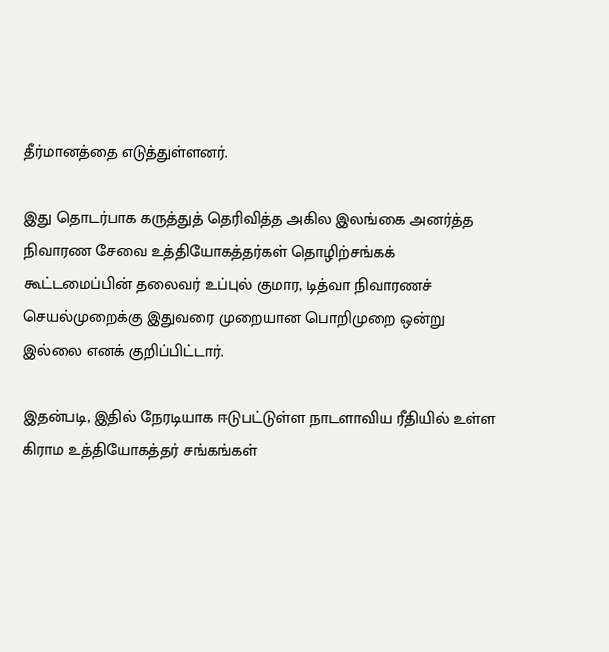தீர்மானத்தை எடுத்துள்ளனர்.

இது தொடர்பாக கருத்துத் தெரிவித்த அகில இலங்கை அனர்த்த நிவாரண சேவை உத்தியோகத்தர்கள் தொழிற்சங்கக் கூட்டமைப்பின் தலைவர் உப்புல் குமார, டித்வா நிவாரணச் செயல்முறைக்கு இதுவரை முறையான பொறிமுறை ஒன்று இல்லை எனக் குறிப்பிட்டார்.

இதன்படி, இதில் நேரடியாக ஈடுபட்டுள்ள நாடளாவிய ரீதியில் உள்ள கிராம உத்தியோகத்தர் சங்கங்கள்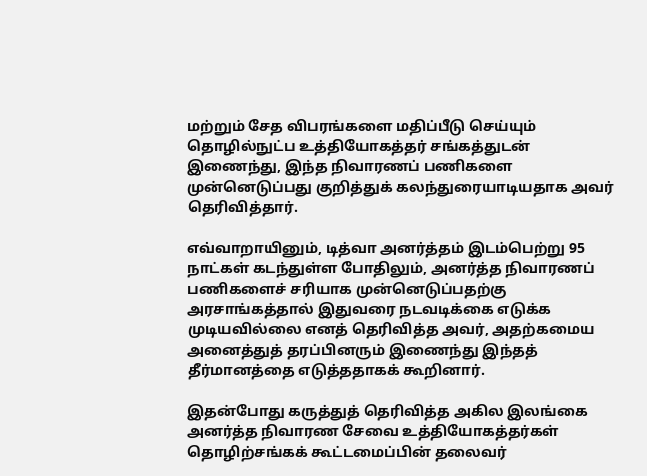மற்றும் சேத விபரங்களை மதிப்பீடு செய்யும் தொழில்நுட்ப உத்தியோகத்தர் சங்கத்துடன் இணைந்து, இந்த நிவாரணப் பணிகளை முன்னெடுப்பது குறித்துக் கலந்துரையாடியதாக அவர் தெரிவித்தார்.

எவ்வாறாயினும், டித்வா அனர்த்தம் இடம்பெற்று 95 நாட்கள் கடந்துள்ள போதிலும், அனர்த்த நிவாரணப் பணிகளைச் சரியாக முன்னெடுப்பதற்கு அரசாங்கத்தால் இதுவரை நடவடிக்கை எடுக்க முடியவில்லை எனத் தெரிவித்த அவர், அதற்கமைய அனைத்துத் தரப்பினரும் இணைந்து இந்தத் தீர்மானத்தை எடுத்ததாகக் கூறினார்.

இதன்போது கருத்துத் தெரிவித்த அகில இலங்கை அனர்த்த நிவாரண சேவை உத்தியோகத்தர்கள் தொழிற்சங்கக் கூட்டமைப்பின் தலைவர்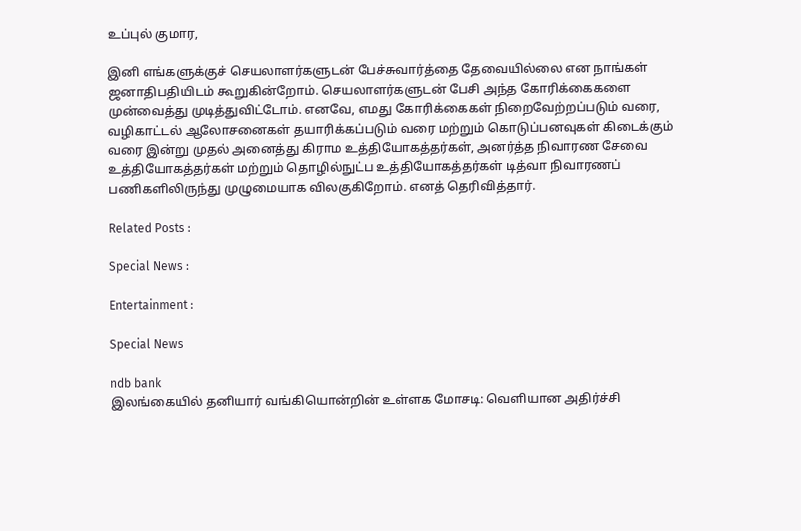உப்புல் குமார,

இனி எங்களுக்குச் செயலாளர்களுடன் பேச்சுவார்த்தை தேவையில்லை என நாங்கள் ஜனாதிபதியிடம் கூறுகின்றோம். செயலாளர்களுடன் பேசி அந்த கோரிக்கைகளை முன்வைத்து முடித்துவிட்டோம். எனவே, எமது கோரிக்கைகள் நிறைவேற்றப்படும் வரை, வழிகாட்டல் ஆலோசனைகள் தயாரிக்கப்படும் வரை மற்றும் கொடுப்பனவுகள் கிடைக்கும் வரை இன்று முதல் அனைத்து கிராம உத்தியோகத்தர்கள், அனர்த்த நிவாரண சேவை உத்தியோகத்தர்கள் மற்றும் தொழில்நுட்ப உத்தியோகத்தர்கள் டித்வா நிவாரணப் பணிகளிலிருந்து முழுமையாக விலகுகிறோம். எனத் தெரிவித்தார்.

Related Posts :

Special News :

Entertainment :

Special News

ndb bank
இலங்கையில் தனியார் வங்கியொன்றின் உள்ளக மோசடி: வெளியான அதிர்ச்சி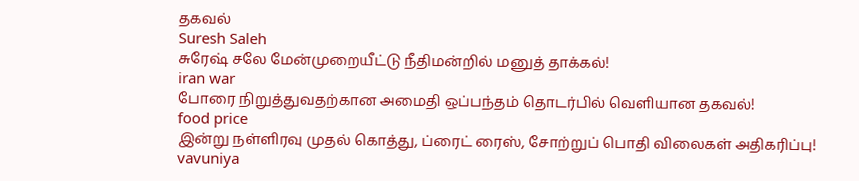தகவல்
Suresh Saleh
சுரேஷ் சலே மேன்முறையீட்டு நீதிமன்றில் மனுத் தாக்கல்!
iran war
போரை நிறுத்துவதற்கான அமைதி ஒப்பந்தம் தொடர்பில் வெளியான தகவல்!
food price
இன்று நள்ளிரவு முதல் கொத்து, ப்ரைட் ரைஸ், சோற்றுப் பொதி விலைகள் அதிகரிப்பு!
vavuniya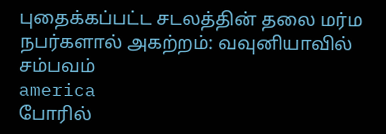புதைக்கப்பட்ட சடலத்தின் தலை மர்ம நபர்களால் அகற்றம்: வவுனியாவில் சம்பவம்
america
போரில்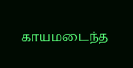காயமடைந்த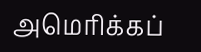அமெரிக்கப்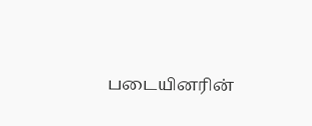படையினரின்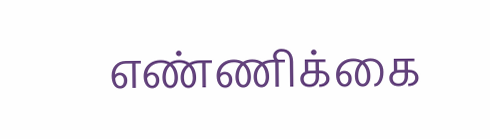எண்ணிக்கை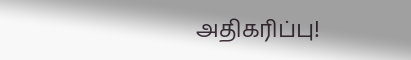அதிகரிப்பு!